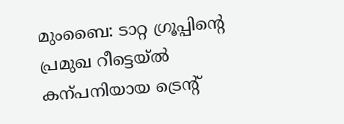മുംബൈ: ടാറ്റ ഗ്രൂപ്പിന്റെ പ്രമുഖ റീട്ടെയ്ൽ കന്പനിയായ ട്രെന്റ്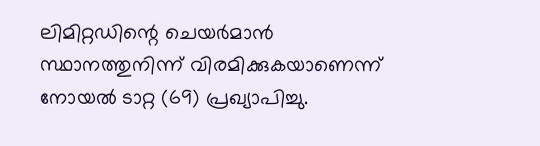ലിമിറ്റഡിന്റെ ചെയർമാൻ സ്ഥാനത്തുനിന്ന് വിരമിക്കുകയാണെന്ന് നോയൽ ടാറ്റ (69) പ്രഖ്യാപിച്ചു.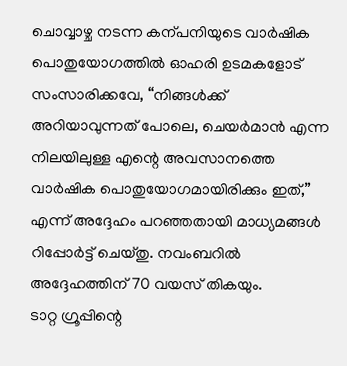ചൊവ്വാഴ്ച നടന്ന കന്പനിയുടെ വാർഷിക പൊതുയോഗത്തിൽ ഓഹരി ഉടമകളോട് സംസാരിക്കവേ, “നിങ്ങൾക്ക് അറിയാവുന്നത് പോലെ, ചെയർമാൻ എന്ന നിലയിലുള്ള എന്റെ അവസാനത്തെ വാർഷിക പൊതുയോഗമായിരിക്കും ഇത്,” എന്ന് അദ്ദേഹം പറഞ്ഞതായി മാധ്യമങ്ങൾ റിപ്പോർട്ട് ചെയ്തു. നവംബറിൽ അദ്ദേഹത്തിന് 70 വയസ് തികയും.
ടാറ്റ ഗ്രൂപ്പിന്റെ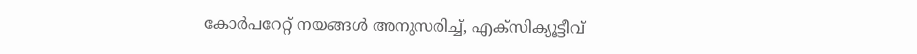കോർപറേറ്റ് നയങ്ങൾ അനുസരിച്ച്, എക്സിക്യൂട്ടീവ്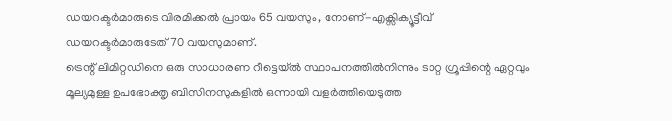ഡയറക്ടർമാരുടെ വിരമിക്കൽ പ്രായം 65 വയസും, നോണ്-എക്സിക്യൂട്ടീവ് ഡയറക്ടർമാരുടേത് 70 വയസുമാണ്.
ട്രെന്റ് ലിമിറ്റഡിനെ ഒരു സാധാരണ റീട്ടെയ്ൽ സ്ഥാപനത്തിൽനിന്നും ടാറ്റ ഗ്രൂപ്പിന്റെ ഏറ്റവും മൂല്യമുള്ള ഉപഭോക്തൃ ബിസിനസുകളിൽ ഒന്നായി വളർത്തിയെടുത്ത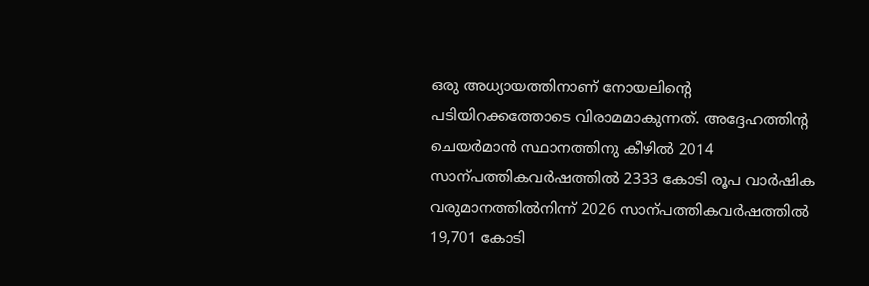ഒരു അധ്യായത്തിനാണ് നോയലിന്റെ പടിയിറക്കത്തോടെ വിരാമമാകുന്നത്. അദ്ദേഹത്തിന്റ ചെയർമാൻ സ്ഥാനത്തിനു കീഴിൽ 2014 സാന്പത്തികവർഷത്തിൽ 2333 കോടി രൂപ വാർഷിക വരുമാനത്തിൽനിന്ന് 2026 സാന്പത്തികവർഷത്തിൽ 19,701 കോടി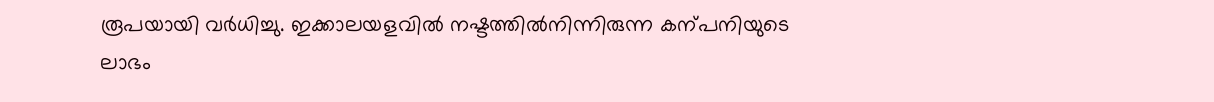രൂപയായി വർധിച്ചു. ഇക്കാലയളവിൽ നഷ്ടത്തിൽനിന്നിരുന്ന കന്പനിയുടെ ലാഭം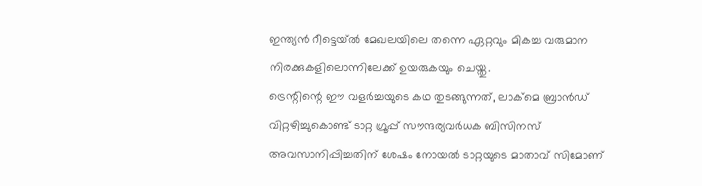ഇന്ത്യൻ റീട്ടെയ്ൽ മേഖലയിലെ തന്നെ ഏറ്റവും മികച്ച വരുമാന നിരക്കുകളിലൊന്നിലേക്ക് ഉയരുകയും ചെയ്തു.
ട്രെന്റിന്റെ ഈ വളർച്ചയുടെ കഥ തുടങ്ങുന്നത്, ലാക്മെ ബ്രാൻഡ് വിറ്റഴിച്ചുകൊണ്ട് ടാറ്റ ഗ്രൂപ്പ് സൗന്ദര്യവർധക ബിസിനസ് അവസാനിപ്പിച്ചതിന് ശേഷം നോയൽ ടാറ്റയുടെ മാതാവ് സിമോണ്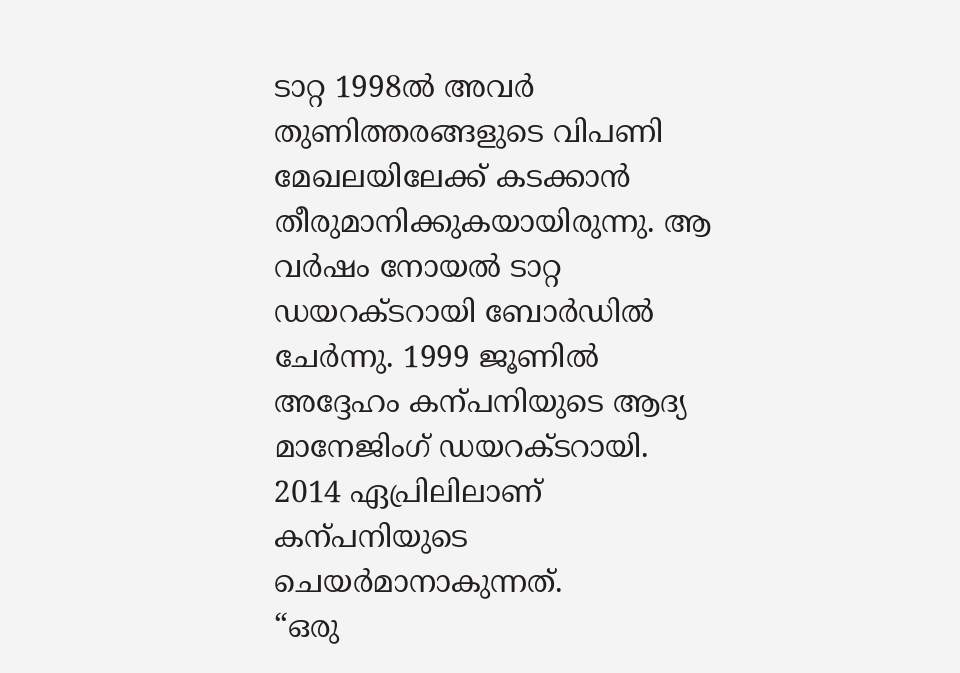ടാറ്റ 1998ൽ അവർ തുണിത്തരങ്ങളുടെ വിപണി മേഖലയിലേക്ക് കടക്കാൻ തീരുമാനിക്കുകയായിരുന്നു. ആ വർഷം നോയൽ ടാറ്റ ഡയറക്ടറായി ബോർഡിൽ ചേർന്നു. 1999 ജൂണിൽ അദ്ദേഹം കന്പനിയുടെ ആദ്യ മാനേജിംഗ് ഡയറക്ടറായി. 2014 ഏപ്രിലിലാണ് കന്പനിയുടെ ചെയർമാനാകുന്നത്.
“ഒരു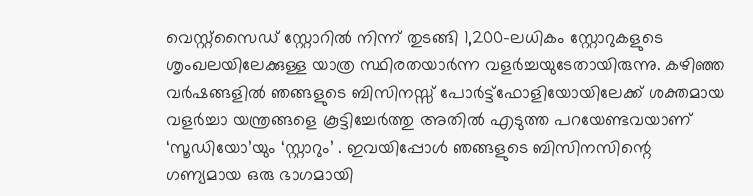വെസ്റ്റ്സൈഡ് സ്റ്റോറിൽ നിന്ന് തുടങ്ങി 1,200-ലധികം സ്റ്റോറുകളുടെ ശൃംഖലയിലേക്കുള്ള യാത്ര സ്ഥിരതയാർന്ന വളർച്ചയുടേതായിരുന്നു. കഴിഞ്ഞ വർഷങ്ങളിൽ ഞങ്ങളുടെ ബിസിനസ്സ് പോർട്ട്ഫോളിയോയിലേക്ക് ശക്തമായ വളർച്ചാ യന്ത്രങ്ങളെ കൂട്ടിച്ചേർത്തു അതിൽ എടുത്ത പറയേണ്ടവയാണ് ‘സൂഡിയോ’യും ‘സ്റ്റാറും’ . ഇവയിപ്പോൾ ഞങ്ങളുടെ ബിസിനസിന്റെ ഗണ്യമായ ഒരു ഭാഗമായി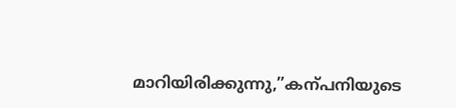മാറിയിരിക്കുന്നു,”കന്പനിയുടെ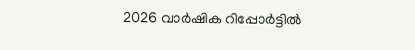2026 വാർഷിക റിപ്പോർട്ടിൽ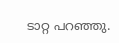ടാറ്റ പറഞ്ഞു.